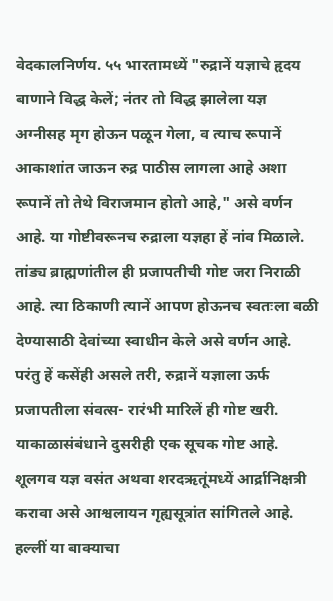वेदकालनिर्णय. ५५ भारतामध्यें "रुद्रानें यज्ञाचे हृदय बाणाने विद्ध केलें; नंतर तो विद्ध झालेला यज्ञ अग्नीसह मृग होऊन पळून गेला, व त्याच रूपानें आकाशांत जाऊन रुद्र पाठीस लागला आहे अशा रूपानें तो तेथे विराजमान होतो आहे," असे वर्णन आहे. या गोष्टीवरूनच रुद्राला यज्ञहा हें नांव मिळाले. तांड्य ब्राह्मणांतील ही प्रजापतीची गोष्ट जरा निराळी आहे. त्या ठिकाणी त्यानें आपण होऊनच स्वतःला बळी देण्यासाठी देवांच्या स्वाधीन केले असे वर्णन आहे. परंतु हें कसेंही असले तरी, रुद्रानें यज्ञाला ऊर्फ प्रजापतीला संवत्स- रारंभी मारिलें ही गोष्ट खरी. याकाळासंबंधाने दुसरीही एक सूचक गोष्ट आहे. शूलगव यज्ञ वसंत अथवा शरदऋतूंमध्यें आर्द्रानिक्षत्री करावा असे आश्वलायन गृह्यसूत्रांत सांगितले आहे. हल्लीं या बाक्याचा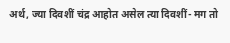अर्थ, ज्या दिवशीं चंद्र आहोत असेल त्या दिवशीं- मग तो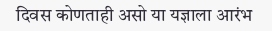दिवस कोणताही असो या यज्ञाला आरंभ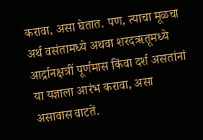करावा, असा घेतात. पण, त्याचा मूळचा अर्थ वसंतामध्ये अथवा शरदऋतूमध्ये आर्द्रानक्षत्रीं पूर्णमास किंवा दर्श असतांनां या यज्ञाला आरंभ करावा, असा असावास वाटतें.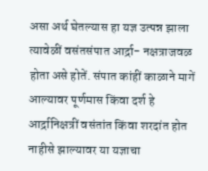असा अर्थ घेतल्यास हा यज्ञ उत्पन्न झाला त्यावेळीं वसंतसंपात आर्द्रा- नक्षत्राजवळ होता असे होतें. संपात कांहीं काळाने मागें आल्यावर पूर्णमास किंवा दर्श हे आर्द्रानिक्षत्रीं वसंतांत किंवा शरदांत होत नाहीसे झाल्यावर या यज्ञाचा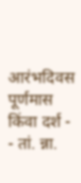आरंभदिवस पूर्णमास किंवा दर्श -
- तां. न्ना.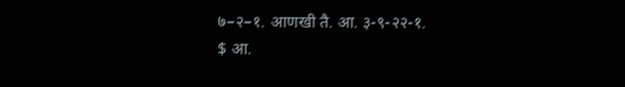७–२–१. आणखी तै. आ. ३-९-२२-१.
$ आ.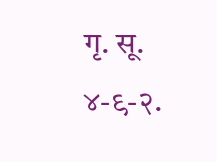गृ. सू. ४-९-२.